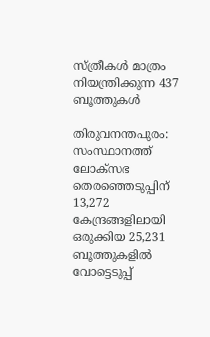സ്ത്രീകൾ മാത്രം നിയന്ത്രിക്കുന്ന 437 ബൂത്തുകൾ

തിരുവനന്തപുരം: സംസ്ഥാനത്ത് ലോക്സഭ തെരഞ്ഞെടുപ്പിന് 13,272 കേന്ദ്രങ്ങളിലായി ഒരുക്കിയ 25,231 ബൂത്തുകളിൽ വോട്ടെടുപ്പ്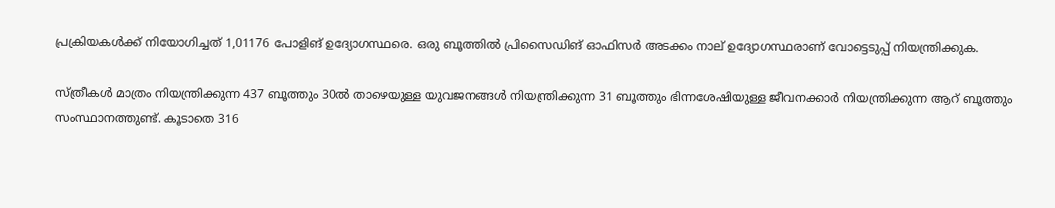പ്രക്രിയകൾക്ക് നിയോഗിച്ചത് 1,01176 പോളിങ് ഉദ്യോഗസ്ഥരെ. ഒരു ബൂത്തിൽ പ്രിസൈഡിങ് ഓഫിസർ അടക്കം നാല് ഉദ്യോഗസ്ഥരാണ് വോട്ടെടുപ്പ് നിയന്ത്രിക്കുക.

സ്ത്രീകൾ മാത്രം നിയന്ത്രിക്കുന്ന 437 ബൂത്തും 30ൽ താഴെയുള്ള യുവജനങ്ങൾ നിയന്ത്രിക്കുന്ന 31 ബൂത്തും ഭിന്നശേഷിയുള്ള ജീവനക്കാർ നിയന്ത്രിക്കുന്ന ആറ് ബൂത്തും സംസ്ഥാനത്തുണ്ട്. കൂടാതെ 316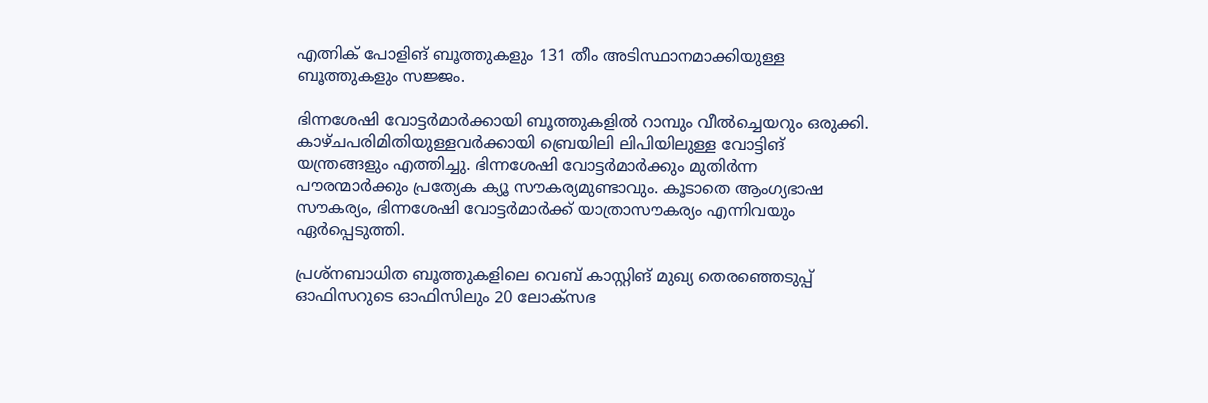എത്നിക് പോളിങ് ബൂത്തുകളും 131 തീം അടിസ്ഥാനമാക്കിയുള്ള ബൂത്തുകളും സജ്ജം.

ഭിന്നശേഷി വോട്ടർമാർക്കായി ബൂത്തുകളിൽ റാമ്പും വീൽച്ചെയറും ഒരുക്കി. കാഴ്ചപരിമിതിയുള്ളവർക്കായി ബ്രെയിലി ലിപിയിലുള്ള വോട്ടിങ് യന്ത്രങ്ങളും എത്തിച്ചു. ഭിന്നശേഷി വോട്ടർമാർക്കും മുതിർന്ന പൗരന്മാർക്കും പ്രത്യേക ക്യൂ സൗകര്യമുണ്ടാവും. കൂടാതെ ആംഗ്യഭാഷ സൗകര്യം, ഭിന്നശേഷി വോട്ടർമാർക്ക് യാത്രാസൗകര്യം എന്നിവയും ഏർപ്പെടുത്തി.

പ്രശ്നബാധിത ബൂത്തുകളിലെ വെബ് കാസ്റ്റിങ് മുഖ്യ തെരഞ്ഞെടുപ്പ് ഓഫിസറുടെ ഓഫിസിലും 20 ലോക്സഭ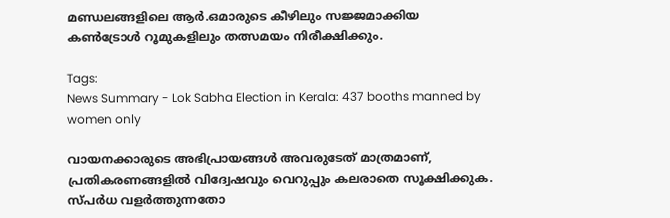മണ്ഡലങ്ങളിലെ ആർ.ഒമാരുടെ കീഴിലും സജ്ജമാക്കിയ കൺട്രോൾ റൂമുകളിലും തത്സമയം നിരീക്ഷിക്കും.

Tags:
News Summary - Lok Sabha Election in Kerala: 437 booths manned by women only

വായനക്കാരുടെ അഭിപ്രായങ്ങള്‍ അവരുടേത് മാത്രമാണ്, പ്രതികരണങ്ങളിൽ വിദ്വേഷവും വെറുപ്പും കലരാതെ സൂക്ഷിക്കുക. സ്പർധ വളർത്തുന്നതോ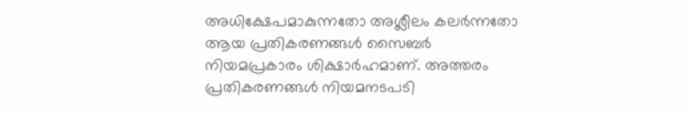അധിക്ഷേപമാകുന്നതോ അശ്ലീലം കലർന്നതോ ആയ പ്രതികരണങ്ങൾ സൈബർ നിയമപ്രകാരം ശിക്ഷാർഹമാണ്. അത്തരം പ്രതികരണങ്ങൾ നിയമനടപടി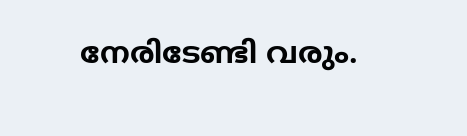നേരിടേണ്ടി വരും.